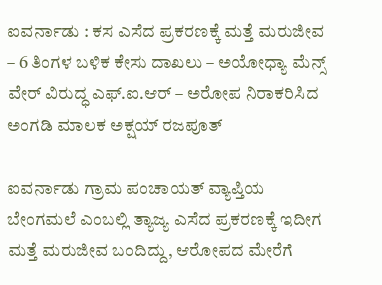ಐವರ್ನಾಡು : ಕಸ ಎಸೆದ ಪ್ರಕರಣಕ್ಕೆ ಮತ್ತೆ ಮರುಜೀವ – 6 ತಿಂಗಳ ಬಳಿಕ ಕೇಸು ದಾಖಲು – ಅಯೋಧ್ಯಾ ಮೆನ್ಸ್ ವೇರ್ ವಿರುದ್ಧ ಎಫ್.ಐ.ಆರ್ – ಅರೋಪ ನಿರಾಕರಿಸಿದ ಅಂಗಡಿ ಮಾಲಕ ಅಕ್ಷಯ್ ರಜಪೂತ್

ಐವರ್ನಾಡು ಗ್ರಾಮ ಪಂಚಾಯತ್ ವ್ಯಾಪ್ತಿಯ ಬೇಂಗಮಲೆ ಎಂಬಲ್ಲಿ ತ್ಯಾಜ್ಯ ಎಸೆದ ಪ್ರಕರಣಕ್ಕೆ ಇದೀಗ ಮತ್ತೆ ಮರುಜೀವ ಬಂದಿದ್ದು, ಆರೋಪದ ಮೇರೆಗೆ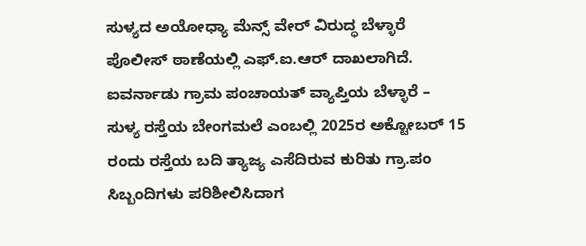ಸುಳ್ಯದ ಅಯೋಧ್ಯಾ ಮೆನ್ಸ್ ವೇರ್ ವಿರುದ್ಧ ಬೆಳ್ಳಾರೆ ಪೊಲೀಸ್ ಠಾಣೆಯಲ್ಲಿ ಎಫ್.ಐ.ಆರ್ ದಾಖಲಾಗಿದೆ.
ಐವರ್ನಾಡು ಗ್ರಾಮ ಪಂಚಾಯತ್ ವ್ಯಾಪ್ತಿಯ ಬೆಳ್ಳಾರೆ – ಸುಳ್ಯ ರಸ್ತೆಯ ಬೇಂಗಮಲೆ ಎಂಬಲ್ಲಿ 2025ರ ಅಕ್ಟೋಬರ್ 15 ರಂದು ರಸ್ತೆಯ ಬದಿ ತ್ಯಾಜ್ಯ ಎಸೆದಿರುವ ಕುರಿತು ಗ್ರಾ.ಪಂ ಸಿಬ್ಬಂದಿಗಳು ಪರಿಶೀಲಿಸಿದಾಗ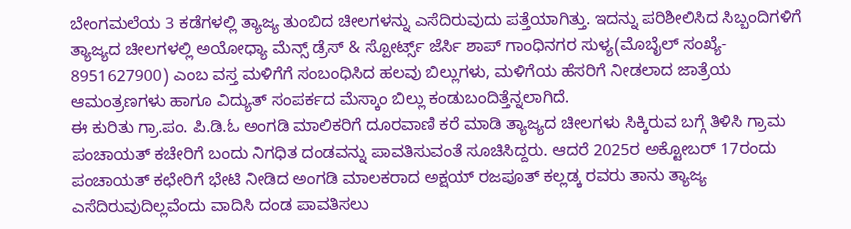ಬೇಂಗಮಲೆಯ 3 ಕಡೆಗಳಲ್ಲಿ ತ್ಯಾಜ್ಯ ತುಂಬಿದ ಚೀಲಗಳನ್ನು ಎಸೆದಿರುವುದು ಪತ್ತೆಯಾಗಿತ್ತು. ಇದನ್ನು ಪರಿಶೀಲಿಸಿದ ಸಿಬ್ಬಂದಿಗಳಿಗೆ ತ್ಯಾಜ್ಯದ ಚೀಲಗಳಲ್ಲಿ ಅಯೋಧ್ಯಾ ಮೆನ್ಸ್ ಡ್ರೆಸ್ & ಸ್ಪೋರ್ಟ್ಸ್ ಜೆರ್ಸಿ ಶಾಪ್ ಗಾಂಧಿನಗರ ಸುಳ್ಯ(ಮೊಬೈಲ್ ಸಂಖ್ಯೆ- 8951627900) ಎಂಬ ವಸ್ತ ಮಳಿಗೆಗೆ ಸಂಬಂಧಿಸಿದ ಹಲವು ಬಿಲ್ಲುಗಳು, ಮಳಿಗೆಯ ಹೆಸರಿಗೆ ನೀಡಲಾದ ಜಾತ್ರೆಯ ಆಮಂತ್ರಣಗಳು ಹಾಗೂ ವಿದ್ಯುತ್ ಸಂಪರ್ಕದ ಮೆಸ್ಕಾಂ ಬಿಲ್ಲು ಕಂಡುಬಂದಿತ್ತೆನ್ನಲಾಗಿದೆ.
ಈ ಕುರಿತು ಗ್ರಾ.ಪಂ. ಪಿ.ಡಿ.ಓ ಅಂಗಡಿ ಮಾಲಿಕರಿಗೆ ದೂರವಾಣಿ ಕರೆ ಮಾಡಿ ತ್ಯಾಜ್ಯದ ಚೀಲಗಳು ಸಿಕ್ಕಿರುವ ಬಗ್ಗೆ ತಿಳಿಸಿ ಗ್ರಾಮ ಪಂಚಾಯತ್ ಕಚೇರಿಗೆ ಬಂದು ನಿಗಧಿತ ದಂಡವನ್ನು ಪಾವತಿಸುವಂತೆ ಸೂಚಿಸಿದ್ದರು. ಆದರೆ 2025ರ ಅಕ್ಟೋಬರ್ 17ರಂದು ಪಂಚಾಯತ್ ಕಛೇರಿಗೆ ಭೇಟಿ ನೀಡಿದ ಅಂಗಡಿ ಮಾಲಕರಾದ ಅಕ್ಷಯ್ ರಜಪೂತ್ ಕಲ್ಲಡ್ಕ ರವರು ತಾನು ತ್ಯಾಜ್ಯ ಎಸೆದಿರುವುದಿಲ್ಲವೆಂದು ವಾದಿಸಿ ದಂಡ ಪಾವತಿಸಲು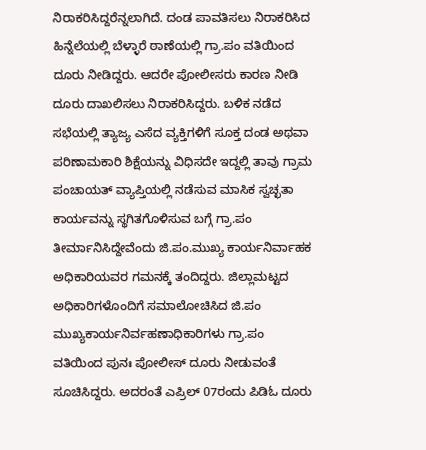ನಿರಾಕರಿಸಿದ್ದರೆನ್ನಲಾಗಿದೆ. ದಂಡ ಪಾವತಿಸಲು ನಿರಾಕರಿಸಿದ ಹಿನ್ನೆಲೆಯಲ್ಲಿ ಬೆಳ್ಳಾರೆ ಠಾಣೆಯಲ್ಲಿ ಗ್ರಾ.ಪಂ ವತಿಯಿಂದ ದೂರು ನೀಡಿದ್ದರು. ಆದರೇ ಪೋಲೀಸರು ಕಾರಣ ನೀಡಿ ದೂರು ದಾಖಲಿಸಲು ನಿರಾಕರಿಸಿದ್ದರು. ಬಳಿಕ ನಡೆದ ಸಭೆಯಲ್ಲಿ ತ್ಯಾಜ್ಯ ಎಸೆದ ವ್ಯಕ್ತಿಗಳಿಗೆ ಸೂಕ್ತ ದಂಡ ಅಥವಾ ಪರಿಣಾಮಕಾರಿ ಶಿಕ್ಷೆಯನ್ನು ವಿಧಿಸದೇ ಇದ್ದಲ್ಲಿ ತಾವು ಗ್ರಾಮ ಪಂಚಾಯತ್ ವ್ಯಾಪ್ತಿಯಲ್ಲಿ ನಡೆಸುವ ಮಾಸಿಕ ಸ್ವಚ್ಛತಾ ಕಾರ್ಯವನ್ನು ಸ್ಥಗಿತಗೊಳಿಸುವ ಬಗ್ಗೆ ಗ್ರಾ.ಪಂ ತೀರ್ಮಾನಿಸಿದ್ದೇವೆಂದು ಜಿ.ಪಂ.ಮುಖ್ಯ ಕಾರ್ಯನಿರ್ವಾಹಕ ಅಧಿಕಾರಿಯವರ ಗಮನಕ್ಕೆ ತಂದಿದ್ದರು. ಜಿಲ್ಲಾಮಟ್ಟದ ಅಧಿಕಾರಿಗಳೊಂದಿಗೆ ಸಮಾಲೋಚಿಸಿದ ಜಿ.ಪಂ ಮುಖ್ಯಕಾರ್ಯನಿರ್ವಹಣಾಧಿಕಾರಿಗಳು ಗ್ರಾ.ಪಂ ವತಿಯಿಂದ ಪುನಃ ಪೋಲೀಸ್ ದೂರು ನೀಡುವಂತೆ ಸೂಚಿಸಿದ್ದರು. ಅದರಂತೆ ಎಪ್ರಿಲ್ 07ರಂದು ಪಿಡಿಓ ದೂರು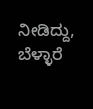ನೀಡಿದ್ದು, ಬೆಳ್ಳಾರೆ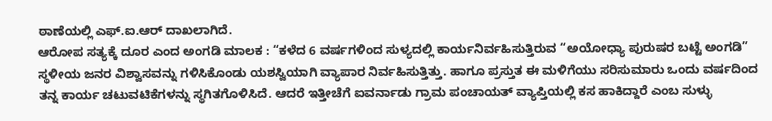ಠಾಣೆಯಲ್ಲಿ ಎಫ್.ಐ.ಆರ್ ದಾಖಲಾಗಿದೆ.
ಆರೋಪ ಸತ್ಯಕ್ಕೆ ದೂರ ಎಂದ ಅಂಗಡಿ ಮಾಲಕ : “ಕಳೆದ 6 ವರ್ಷಗಳಿಂದ ಸುಳ್ಯದಲ್ಲಿ ಕಾರ್ಯನಿರ್ವಹಿಸುತ್ತಿರುವ “ಅಯೋಧ್ಯಾ ಪುರುಷರ ಬಟ್ಟೆ ಅಂಗಡಿ” ಸ್ಥಳೀಯ ಜನರ ವಿಶ್ವಾಸವನ್ನು ಗಳಿಸಿಕೊಂಡು ಯಶಸ್ವಿಯಾಗಿ ವ್ಯಾಪಾರ ನಿರ್ವಹಿಸುತ್ತಿತ್ತು. ಹಾಗೂ ಪ್ರಸ್ತುತ ಈ ಮಳಿಗೆಯು ಸರಿಸುಮಾರು ಒಂದು ವರ್ಷದಿಂದ ತನ್ನ ಕಾರ್ಯ ಚಟುವಟಿಕೆಗಳನ್ನು ಸ್ಥಗಿತಗೊಳಿಸಿದೆ. ಆದರೆ ಇತ್ತೀಚೆಗೆ ಐವರ್ನಾಡು ಗ್ರಾಮ ಪಂಚಾಯತ್ ವ್ಯಾಪ್ತಿಯಲ್ಲಿ ಕಸ ಹಾಕಿದ್ದಾರೆ ಎಂಬ ಸುಳ್ಳು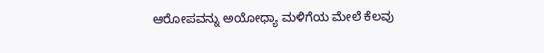ಆರೋಪವನ್ನು ಅಯೋಧ್ಯಾ ಮಳಿಗೆಯ ಮೇಲೆ ಕೆಲವು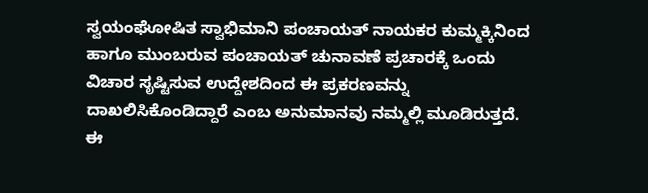ಸ್ವಯಂಘೋಷಿತ ಸ್ವಾಭಿಮಾನಿ ಪಂಚಾಯತ್ ನಾಯಕರ ಕುಮ್ಮಕ್ಕಿನಿಂದ ಹಾಗೂ ಮುಂಬರುವ ಪಂಚಾಯತ್ ಚುನಾವಣೆ ಪ್ರಚಾರಕ್ಕೆ ಒಂದು ವಿಚಾರ ಸೃಷ್ಟಿಸುವ ಉದ್ದೇಶದಿಂದ ಈ ಪ್ರಕರಣವನ್ನು ದಾಖಲಿಸಿಕೊಂಡಿದ್ದಾರೆ ಎಂಬ ಅನುಮಾನವು ನಮ್ಮಲ್ಲಿ ಮೂಡಿರುತ್ತದೆ. ಈ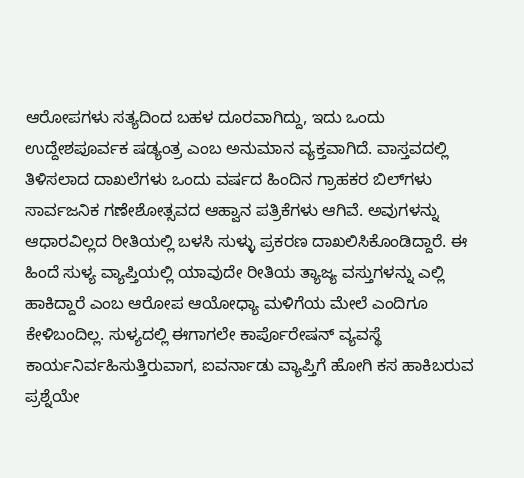ಆರೋಪಗಳು ಸತ್ಯದಿಂದ ಬಹಳ ದೂರವಾಗಿದ್ದು, ಇದು ಒಂದು ಉದ್ದೇಶಪೂರ್ವಕ ಷಡ್ಯಂತ್ರ ಎಂಬ ಅನುಮಾನ ವ್ಯಕ್ತವಾಗಿದೆ. ವಾಸ್ತವದಲ್ಲಿ ತಿಳಿಸಲಾದ ದಾಖಲೆಗಳು ಒಂದು ವರ್ಷದ ಹಿಂದಿನ ಗ್ರಾಹಕರ ಬಿಲ್‌ಗಳು ಸಾರ್ವಜನಿಕ ಗಣೇಶೋತ್ಸವದ ಆಹ್ವಾನ ಪತ್ರಿಕೆಗಳು ಆಗಿವೆ. ಅವುಗಳನ್ನು ಆಧಾರವಿಲ್ಲದ ರೀತಿಯಲ್ಲಿ ಬಳಸಿ ಸುಳ್ಳು ಪ್ರಕರಣ ದಾಖಲಿಸಿಕೊಂಡಿದ್ದಾರೆ. ಈ ಹಿಂದೆ ಸುಳ್ಯ ವ್ಯಾಪ್ತಿಯಲ್ಲಿ ಯಾವುದೇ ರೀತಿಯ ತ್ಯಾಜ್ಯ ವಸ್ತುಗಳನ್ನು ಎಲ್ಲಿ ಹಾಕಿದ್ದಾರೆ ಎಂಬ ಆರೋಪ ಆಯೋಧ್ಯಾ ಮಳಿಗೆಯ ಮೇಲೆ ಎಂದಿಗೂ ಕೇಳಿಬಂದಿಲ್ಲ. ಸುಳ್ಯದಲ್ಲಿ ಈಗಾಗಲೇ ಕಾರ್ಪೊರೇಷನ್ ವ್ಯವಸ್ಥೆ ಕಾರ್ಯನಿರ್ವಹಿಸುತ್ತಿರುವಾಗ, ಐವರ್ನಾಡು ವ್ಯಾಪ್ತಿಗೆ ಹೋಗಿ ಕಸ ಹಾಕಿಬರುವ ಪ್ರಶ್ನೆಯೇ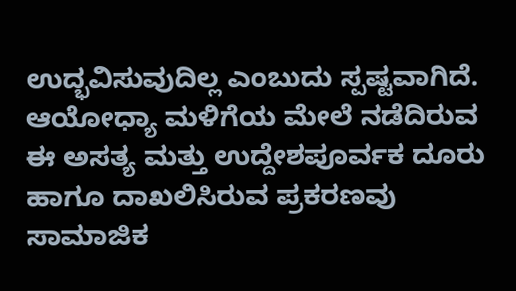ಉದ್ಭವಿಸುವುದಿಲ್ಲ ಎಂಬುದು ಸ್ಪಷ್ಟವಾಗಿದೆ. ಆಯೋಧ್ಯಾ ಮಳಿಗೆಯ ಮೇಲೆ ನಡೆದಿರುವ ಈ ಅಸತ್ಯ ಮತ್ತು ಉದ್ದೇಶಪೂರ್ವಕ ದೂರು ಹಾಗೂ ದಾಖಲಿಸಿರುವ ಪ್ರಕರಣವು ಸಾಮಾಜಿಕ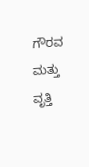ಗೌರವ ಮತ್ತು ವೃತ್ತಿ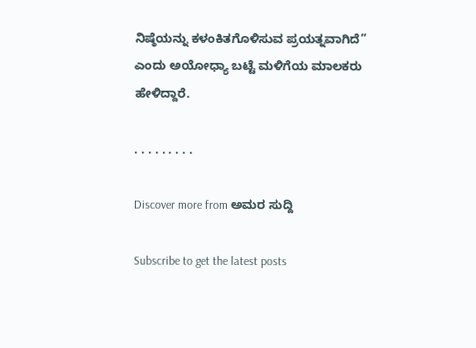ನಿಷ್ಠೆಯನ್ನು ಕಳಂಕಿತಗೊಳಿಸುವ ಪ್ರಯತ್ನವಾಗಿದೆ” ಎಂದು ಅಯೋಧ್ಯಾ ಬಟ್ಟೆ ಮಳಿಗೆಯ ಮಾಲಕರು ಹೇಳಿದ್ದಾರೆ.

. . . . . . . . .

Discover more from ಅಮರ ಸುದ್ದಿ

Subscribe to get the latest posts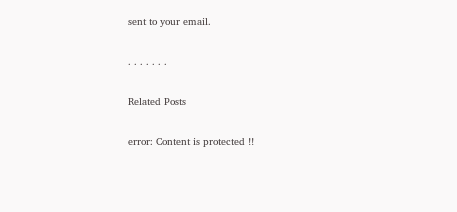sent to your email.

. . . . . . .

Related Posts

error: Content is protected !!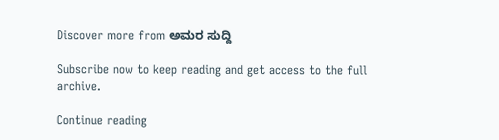Discover more from ಅಮರ ಸುದ್ದಿ

Subscribe now to keep reading and get access to the full archive.

Continue reading